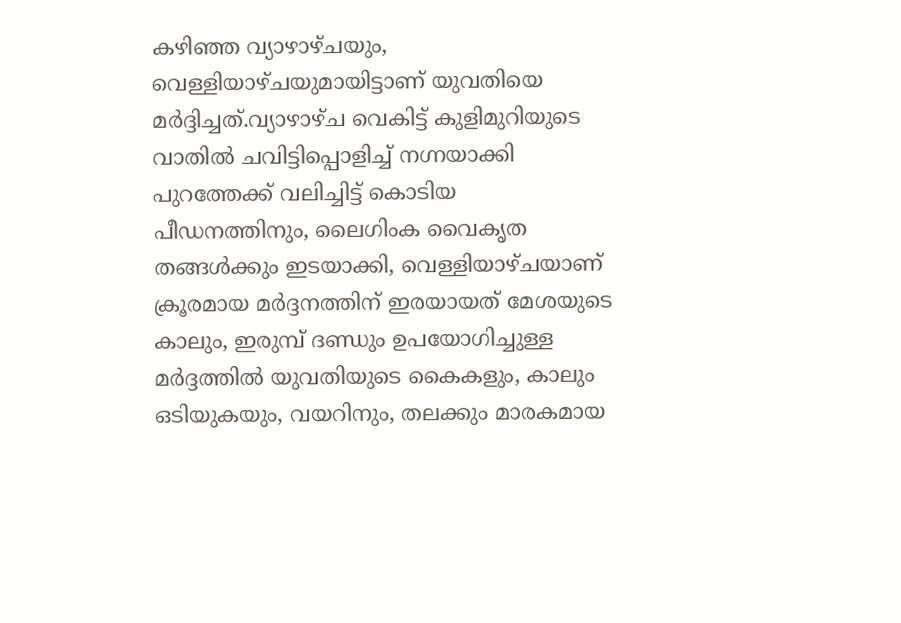കഴിഞ്ഞ വ്യാഴാഴ്ചയും, വെള്ളിയാഴ്ചയുമായിട്ടാണ് യുവതിയെ മർദ്ദിച്ചത്.വ്യാഴാഴ്ച വെകിട്ട് കുളിമുറിയുടെ വാതിൽ ചവിട്ടിപ്പൊളിച്ച് നഗ്നയാക്കി പുറത്തേക്ക് വലിച്ചിട്ട് കൊടിയ പീഡനത്തിനും, ലൈഗിംക വൈകൃത തങ്ങൾക്കും ഇടയാക്കി, വെള്ളിയാഴ്ചയാണ് ക്രൂരമായ മർദ്ദനത്തിന് ഇരയായത് മേശയുടെ കാലും, ഇരുമ്പ് ദണ്ഡും ഉപയോഗിച്ചുള്ള മർദ്ദത്തിൽ യുവതിയുടെ കൈകളും, കാലും ഒടിയുകയും, വയറിനും, തലക്കും മാരകമായ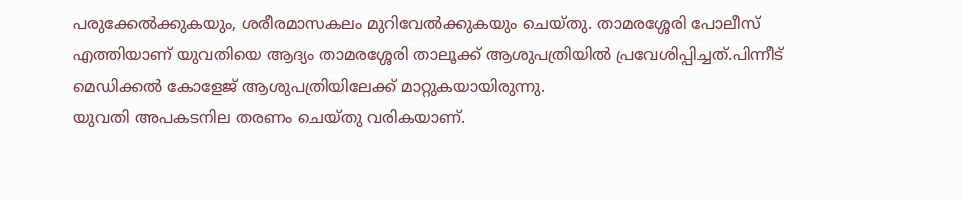പരുക്കേൽക്കുകയും, ശരീരമാസകലം മുറിവേൽക്കുകയും ചെയ്തു. താമരശ്ശേരി പോലീസ് എത്തിയാണ് യുവതിയെ ആദ്യം താമരശ്ശേരി താലൂക്ക് ആശുപത്രിയിൽ പ്രവേശിപ്പിച്ചത്.പിന്നീട് മെഡിക്കൽ കോളേജ് ആശുപത്രിയിലേക്ക് മാറ്റുകയായിരുന്നു.
യുവതി അപകടനില തരണം ചെയ്തു വരികയാണ്.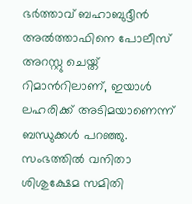ഭർത്താവ് ബഹാബുദ്ദീൻ അൽത്താഫിനെ പോലീസ് അറസ്റ്റു ചെയ്ത് റിമാൻറിലാണ്, ഇയാൾ ലഹരിക്ക് അടിമയാണെന്ന് ബന്ധുക്കൾ പറഞ്ഞു.
സംഭത്തിൽ വനിതാ ശിശുക്ഷേമ സമിതി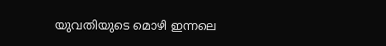യുവതിയുടെ മൊഴി ഇന്നലെ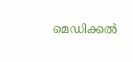മെഡിക്കൽ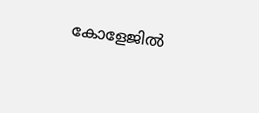കോളേജിൽ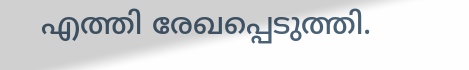എത്തി രേഖപ്പെടുത്തി.